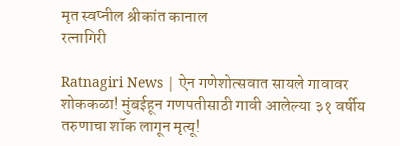मृत स्वप्नील श्रीकांत कानाल
रत्नागिरी

Ratnagiri News | ऐन गणेशोत्सवात सायले गावावर शोककळा! मुंबईहून गणपतीसाठी गावी आलेल्या ३१ वर्षीय तरुणाचा शॉक लागून मृत्‍यू!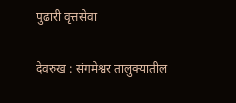पुढारी वृत्तसेवा

देवरुख : संगमेश्वर तालुक्यातील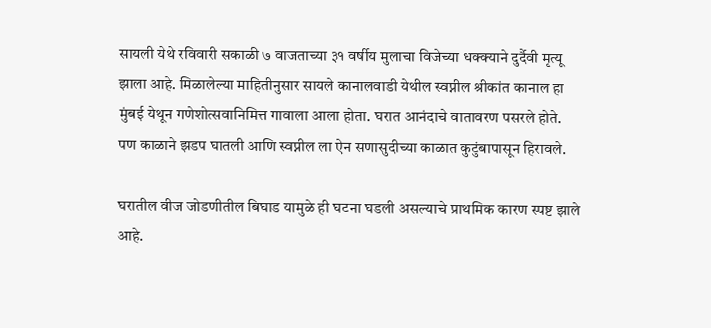सायली येथे रविवारी सकाळी ७ वाजताच्या ३१ वर्षीय मुलाचा विजेच्या धक्क्याने दुर्दैवी मृत्यू झाला आहे. मिळालेल्या माहितीनुसार सायले कानालवाडी येथील स्वप्नील श्रीकांत कानाल हा मुंबई येथून गणेशोत्सवानिमित्त गावाला आला होता. घरात आनंदाचे वातावरण पसरले होते. पण काळाने झडप घातली आणि स्वप्नील ला ऐन सणासुदीच्या काळात कुटुंबापासून हिरावले.

घरातील वीज जोडणीतील बिघाड यामुळे ही घटना घडली असल्याचे प्राथमिक कारण स्पष्ट झाले आहे.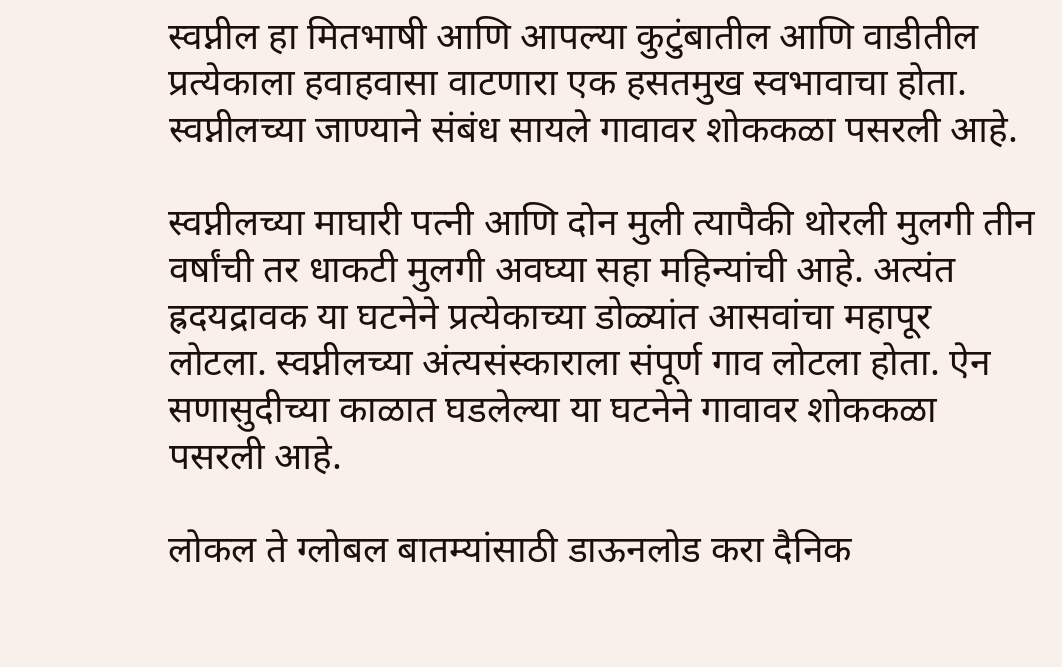स्वप्नील हा मितभाषी आणि आपल्या कुटुंबातील आणि वाडीतील प्रत्येकाला हवाहवासा वाटणारा एक हसतमुख स्वभावाचा होता. स्वप्नीलच्या जाण्याने संबंध सायले गावावर शोककळा पसरली आहे.

स्वप्नीलच्या माघारी पत्नी आणि दोन मुली त्यापैकी थोरली मुलगी तीन वर्षांची तर धाकटी मुलगी अवघ्या सहा महिन्यांची आहे. अत्यंत ह्रदयद्रावक या घटनेने प्रत्येकाच्या डोळ्यांत आसवांचा महापूर लोटला. स्वप्नीलच्या अंत्यसंस्काराला संपूर्ण गाव लोटला होता. ऐन सणासुदीच्या काळात घडलेल्या या घटनेने गावावर शोककळा पसरली आहे.

लोकल ते ग्लोबल बातम्यांसाठी डाऊनलोड करा दैनिक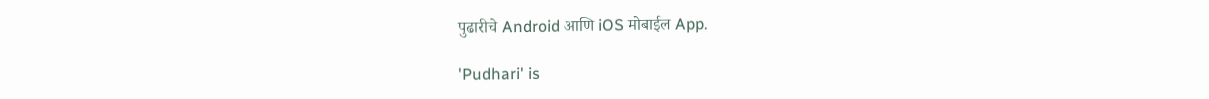पुढारीचे Android आणि iOS मोबाईल App.

'Pudhari' is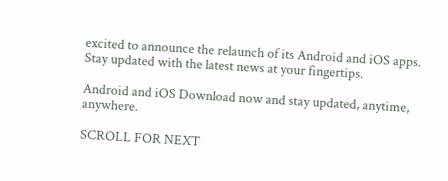excited to announce the relaunch of its Android and iOS apps. Stay updated with the latest news at your fingertips.

Android and iOS Download now and stay updated, anytime, anywhere.

SCROLL FOR NEXT